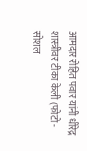आमदार रोहित पवार यांनी धीरेद्र शास्त्रीवर टीका केली (फोटो - सोशल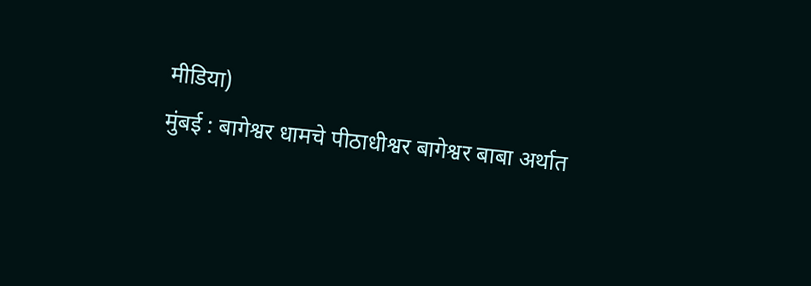मीडिया)
मुंबई : बागेश्वर धामचे पीठाधीश्वर बागेश्वर बाबा अर्थात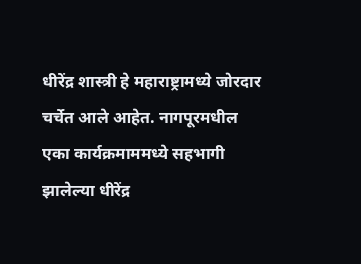धीरेंद्र शास्त्री हे महाराष्ट्रामध्ये जोरदार चर्चेत आले आहेत. नागपूरमधील एका कार्यक्रमाममध्ये सहभागी झालेल्या धीरेंद्र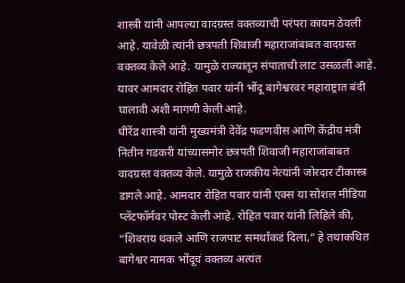शास्त्री यांनी आपल्या वादग्रस्त वक्तव्याची परंपरा कायम ठेवली आहे. यावेळी त्यांनी छत्रपती शिवाजी महाराजांबाबत वादग्रस्त वक्तव्य केले आहे. यामुळे राज्यातून संपाताची लाट उसळली आहे. यावर आमदार रोहित पवार यांनी भोंदू बागेश्वरवर महाराष्ट्रात बंदी घालावी अशी मागणी केली आहे.
धीरेंद्र शास्त्री यांनी मुख्यमंत्री देवेंद्र फडणवीस आणि केंद्रीय मंत्री नितीन गडकरी यांच्यासमोर छत्रपती शिवाजी महाराजांबाबत वादग्रस्त वक्तव्य केले. यामुळे राजकीय नेत्यांनी जोरदार टीकास्त्र डागले आहे. आमदार रोहित पवार यांनी एक्स या सोशल मीडिया प्लॅटफॉर्मवर पोस्ट केली आहे. रोहित पवार यांनी लिहिले की, “शिवराय थकले आणि राजपाट समर्थांकडं दिला,” हे तथाकथित बागेश्वर नामक भोंदूचं वक्तव्य अत्यंत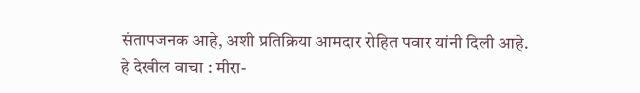संतापजनक आहे, अशी प्रतिक्रिया आमदार रोहित पवार यांनी दिली आहे.
हे देखील वाचा : मीरा-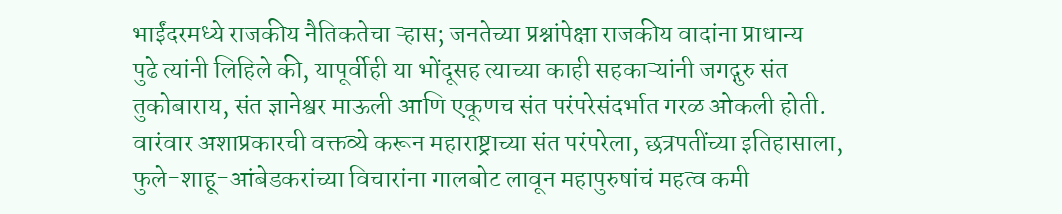भाईंदरमध्ये राजकीय नैतिकतेचा ऱ्हास; जनतेच्या प्रश्नांपेक्षा राजकीय वादांना प्राधान्य
पुढे त्यांनी लिहिले की, यापूर्वीही या भोंदूसह त्याच्या काही सहकाऱ्यांनी जगद्गुरु संत तुकोबाराय, संत ज्ञानेश्वर माऊली आणि एकूणच संत परंपरेसंदर्भात गरळ ओकली होती. वारंवार अशाप्रकारची वक्तव्ये करून महाराष्ट्राच्या संत परंपरेला, छत्रपतींच्या इतिहासाला, फुले-शाहू-आंबेडकरांच्या विचारांना गालबोट लावून महापुरुषांचं महत्व कमी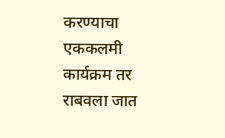करण्याचा एककलमी कार्यक्रम तर राबवला जात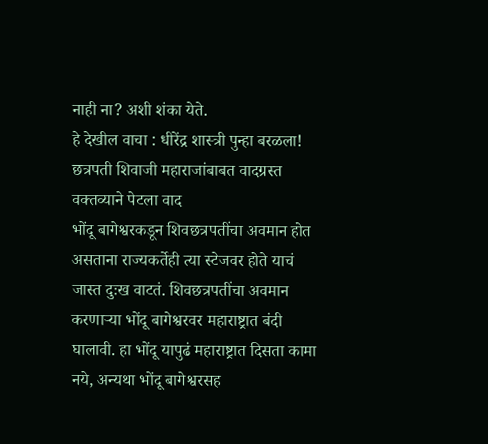नाही ना? अशी शंका येते.
हे देखील वाचा : धीरेंद्र शास्त्री पुन्हा बरळला! छत्रपती शिवाजी महाराजांबाबत वादग्रस्त वक्तव्याने पेटला वाद
भोंदू बागेश्वरकडून शिवछत्रपतींचा अवमान होत असताना राज्यकर्तेही त्या स्टेजवर होते याचं जास्त दुःख वाटतं. शिवछत्रपतींचा अवमान करणाऱ्या भोंदू बागेश्वरवर महाराष्ट्रात बंदी घालावी. हा भोंदू यापुढं महाराष्ट्रात दिसता कामा नये, अन्यथा भोंदू बागेश्वरसह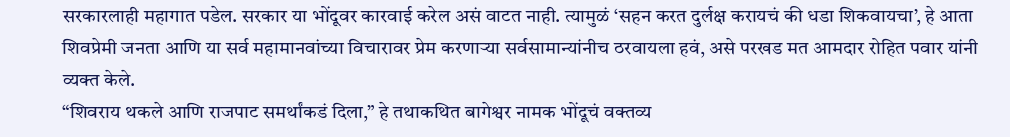सरकारलाही महागात पडेल. सरकार या भोंदूवर कारवाई करेल असं वाटत नाही. त्यामुळं ‘सहन करत दुर्लक्ष करायचं की धडा शिकवायचा’, हे आता शिवप्रेमी जनता आणि या सर्व महामानवांच्या विचारावर प्रेम करणाऱ्या सर्वसामान्यांनीच ठरवायला हवं, असे परखड मत आमदार रोहित पवार यांनी व्यक्त केले.
“शिवराय थकले आणि राजपाट समर्थांकडं दिला,” हे तथाकथित बागेश्वर नामक भोंदूचं वक्तव्य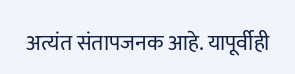अत्यंत संतापजनक आहे. यापूर्वीही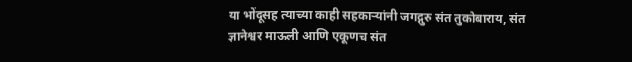या भोंदूसह त्याच्या काही सहकाऱ्यांनी जगद्गुरु संत तुकोबाराय, संत ज्ञानेश्वर माऊली आणि एकूणच संत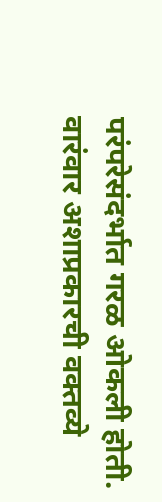परंपरेसंदर्भात गरळ ओकली होती. वारंवार अशाप्रकारची वक्तव्ये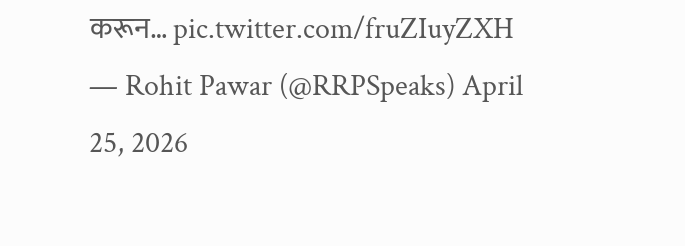करून… pic.twitter.com/fruZIuyZXH — Rohit Pawar (@RRPSpeaks) April 25, 2026